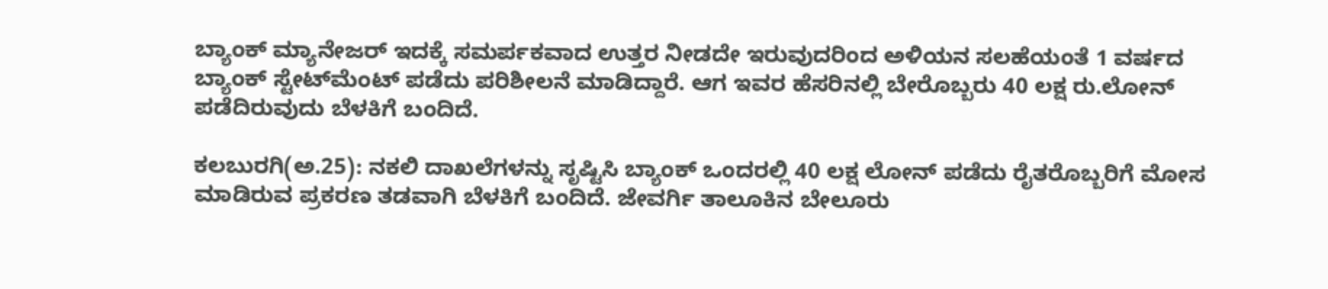ಬ್ಯಾಂಕ್ ಮ್ಯಾನೇಜರ್ ಇದಕ್ಕೆ ಸಮರ್ಪಕವಾದ ಉತ್ತರ ನೀಡದೇ ಇರುವುದರಿಂದ ಅಳಿಯನ ಸಲಹೆಯಂತೆ 1 ವರ್ಷದ ಬ್ಯಾಂಕ್ ಸ್ಟೇಟ್‍ಮೆಂಟ್ ಪಡೆದು ಪರಿಶೀಲನೆ ಮಾಡಿದ್ದಾರೆ. ಆಗ ಇವರ ಹೆಸರಿನಲ್ಲಿ ಬೇರೊಬ್ಬರು 40 ಲಕ್ಷ ರು.ಲೋನ್ ಪಡೆದಿರುವುದು ಬೆಳಕಿಗೆ ಬಂದಿದೆ.

ಕಲಬುರಗಿ(ಅ.25): ನಕಲಿ ದಾಖಲೆಗಳನ್ನು ಸೃಷ್ಟಿಸಿ ಬ್ಯಾಂಕ್ ಒಂದರಲ್ಲಿ 40 ಲಕ್ಷ ಲೋನ್ ಪಡೆದು ರೈತರೊಬ್ಬರಿಗೆ ಮೋಸ ಮಾಡಿರುವ ಪ್ರಕರಣ ತಡವಾಗಿ ಬೆಳಕಿಗೆ ಬಂದಿದೆ. ಜೇವರ್ಗಿ ತಾಲೂಕಿನ ಬೇಲೂರು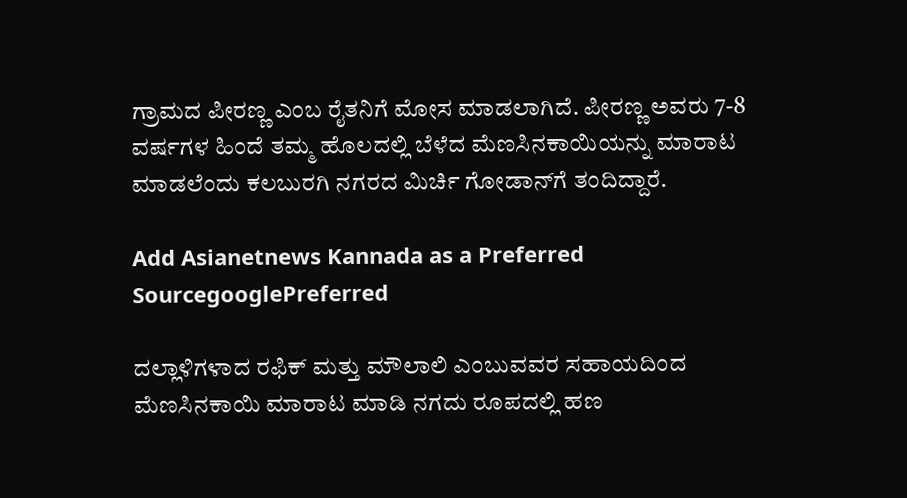ಗ್ರಾಮದ ಪೀರಣ್ಣ ಎಂಬ ರೈತನಿಗೆ ಮೋಸ ಮಾಡಲಾಗಿದೆ. ಪೀರಣ್ಣ ಅವರು 7-8 ವರ್ಷಗಳ ಹಿಂದೆ ತಮ್ಮ ಹೊಲದಲ್ಲಿ ಬೆಳೆದ ಮೆಣಸಿನಕಾಯಿಯನ್ನು ಮಾರಾಟ ಮಾಡಲೆಂದು ಕಲಬುರಗಿ ನಗರದ ಮಿರ್ಚಿ ಗೋಡಾನ್‍ಗೆ ತಂದಿದ್ದಾರೆ.

Add Asianetnews Kannada as a Preferred SourcegooglePreferred

ದಲ್ಲಾಳಿಗಳಾದ ರಫಿಕ್ ಮತ್ತು ಮೌಲಾಲಿ ಎಂಬುವವರ ಸಹಾಯದಿಂದ ಮೆಣಸಿನಕಾಯಿ ಮಾರಾಟ ಮಾಡಿ ನಗದು ರೂಪದಲ್ಲಿ ಹಣ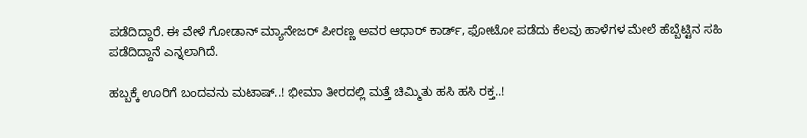ಪಡೆದಿದ್ದಾರೆ. ಈ ವೇಳೆ ಗೋಡಾನ್ ಮ್ಯಾನೇಜರ್ ಪೀರಣ್ಣ ಅವರ ಆಧಾರ್ ಕಾರ್ಡ್, ಫೋಟೋ ಪಡೆದು ಕೆಲವು ಹಾಳೆಗಳ ಮೇಲೆ ಹೆಬ್ಬೆಟ್ಟಿನ ಸಹಿ ಪಡೆದಿದ್ದಾನೆ ಎನ್ನಲಾಗಿದೆ.

ಹಬ್ಬಕ್ಕೆ ಊರಿಗೆ ಬಂದವನು ಮಟಾಷ್..! ಭೀಮಾ ತೀರದಲ್ಲಿ ಮತ್ತೆ ಚಿಮ್ಮಿತು ಹಸಿ ಹಸಿ ರಕ್ತ..!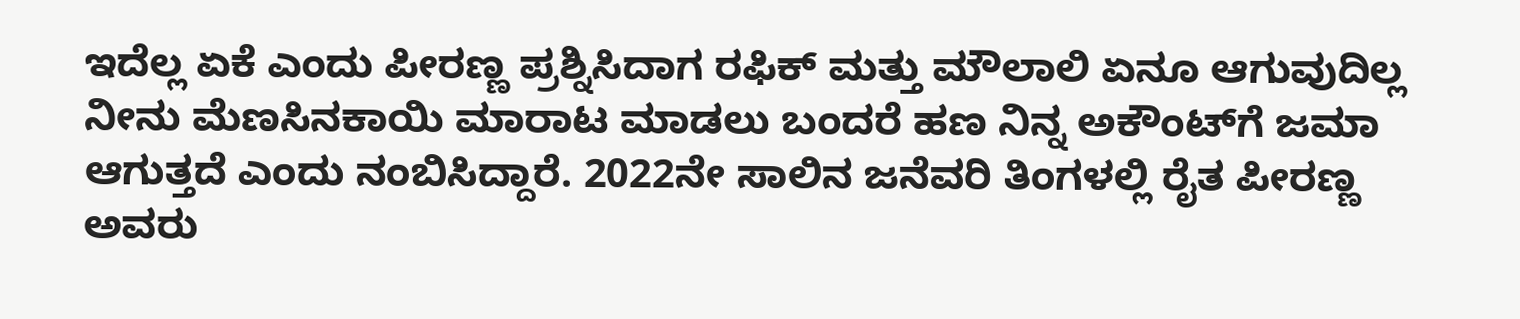ಇದೆಲ್ಲ ಏಕೆ ಎಂದು ಪೀರಣ್ಣ ಪ್ರಶ್ನಿಸಿದಾಗ ರಫಿಕ್ ಮತ್ತು ಮೌಲಾಲಿ ಏನೂ ಆಗುವುದಿಲ್ಲ ನೀನು ಮೆಣಸಿನಕಾಯಿ ಮಾರಾಟ ಮಾಡಲು ಬಂದರೆ ಹಣ ನಿನ್ನ ಅಕೌಂಟ್‍ಗೆ ಜಮಾ ಆಗುತ್ತದೆ ಎಂದು ನಂಬಿಸಿದ್ದಾರೆ. 2022ನೇ ಸಾಲಿನ ಜನೆವರಿ ತಿಂಗಳಲ್ಲಿ ರೈತ ಪೀರಣ್ಣ ಅವರು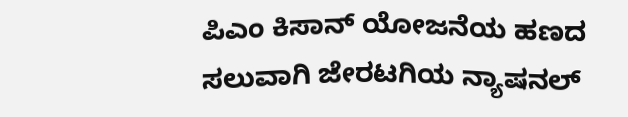ಪಿಎಂ ಕಿಸಾನ್ ಯೋಜನೆಯ ಹಣದ ಸಲುವಾಗಿ ಜೇರಟಗಿಯ ನ್ಯಾಷನಲ್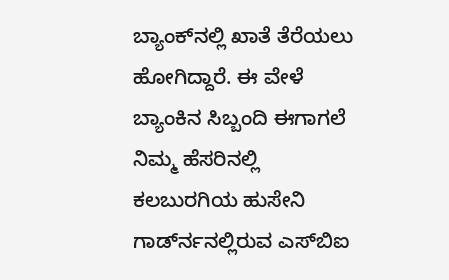ಬ್ಯಾಂಕ್‍ನಲ್ಲಿ ಖಾತೆ ತೆರೆಯಲು ಹೋಗಿದ್ದಾರೆ. ಈ ವೇಳೆ ಬ್ಯಾಂಕಿನ ಸಿಬ್ಬಂದಿ ಈಗಾಗಲೆ ನಿಮ್ಮ ಹೆಸರಿನಲ್ಲಿ ಕಲಬುರಗಿಯ ಹುಸೇನಿ ಗಾರ್ಡ್‍ನನಲ್ಲಿರುವ ಎಸ್‍ಬಿಐ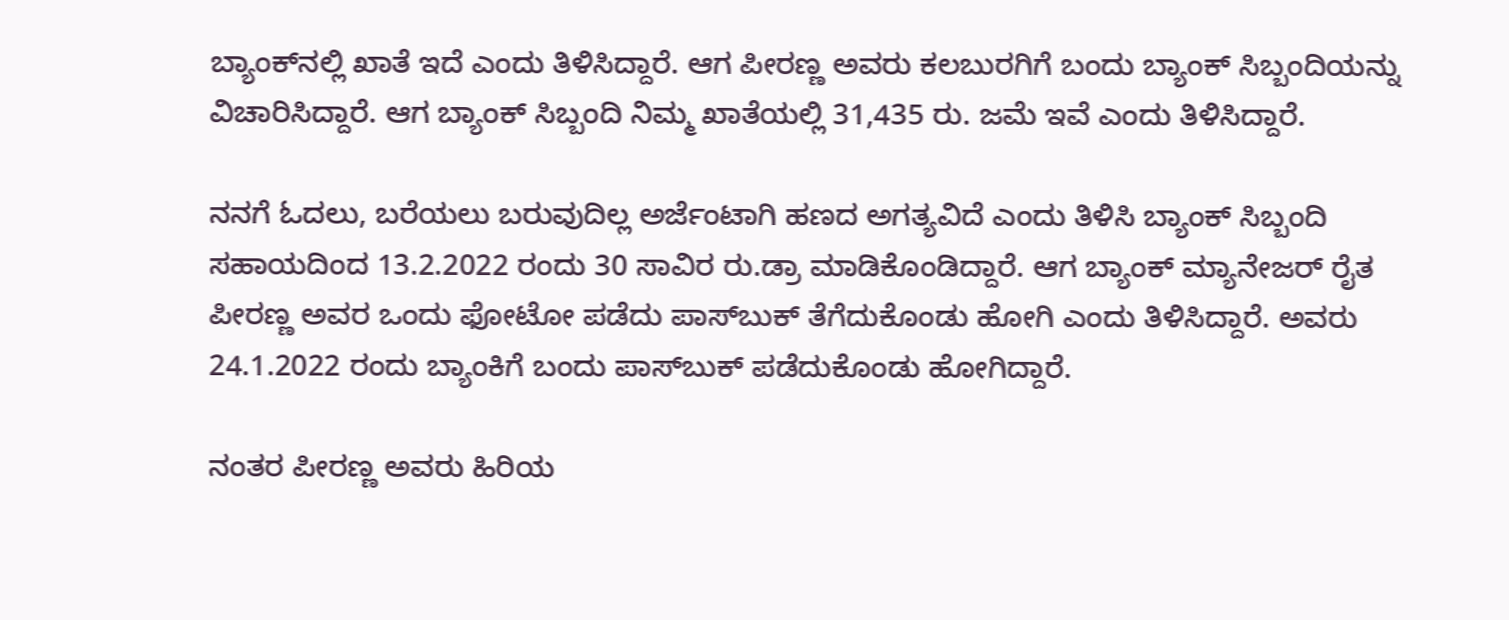ಬ್ಯಾಂಕ್‍ನಲ್ಲಿ ಖಾತೆ ಇದೆ ಎಂದು ತಿಳಿಸಿದ್ದಾರೆ. ಆಗ ಪೀರಣ್ಣ ಅವರು ಕಲಬುರಗಿಗೆ ಬಂದು ಬ್ಯಾಂಕ್ ಸಿಬ್ಬಂದಿಯನ್ನು ವಿಚಾರಿಸಿದ್ದಾರೆ. ಆಗ ಬ್ಯಾಂಕ್ ಸಿಬ್ಬಂದಿ ನಿಮ್ಮ ಖಾತೆಯಲ್ಲಿ 31,435 ರು. ಜಮೆ ಇವೆ ಎಂದು ತಿಳಿಸಿದ್ದಾರೆ.

ನನಗೆ ಓದಲು, ಬರೆಯಲು ಬರುವುದಿಲ್ಲ ಅರ್ಜೆಂಟಾಗಿ ಹಣದ ಅಗತ್ಯವಿದೆ ಎಂದು ತಿಳಿಸಿ ಬ್ಯಾಂಕ್ ಸಿಬ್ಬಂದಿ ಸಹಾಯದಿಂದ 13.2.2022 ರಂದು 30 ಸಾವಿರ ರು.ಡ್ರಾ ಮಾಡಿಕೊಂಡಿದ್ದಾರೆ. ಆಗ ಬ್ಯಾಂಕ್ ಮ್ಯಾನೇಜರ್ ರೈತ ಪೀರಣ್ಣ ಅವರ ಒಂದು ಫೋಟೋ ಪಡೆದು ಪಾಸ್‍ಬುಕ್ ತೆಗೆದುಕೊಂಡು ಹೋಗಿ ಎಂದು ತಿಳಿಸಿದ್ದಾರೆ. ಅವರು 24.1.2022 ರಂದು ಬ್ಯಾಂಕಿಗೆ ಬಂದು ಪಾಸ್‍ಬುಕ್ ಪಡೆದುಕೊಂಡು ಹೋಗಿದ್ದಾರೆ.

ನಂತರ ಪೀರಣ್ಣ ಅವರು ಹಿರಿಯ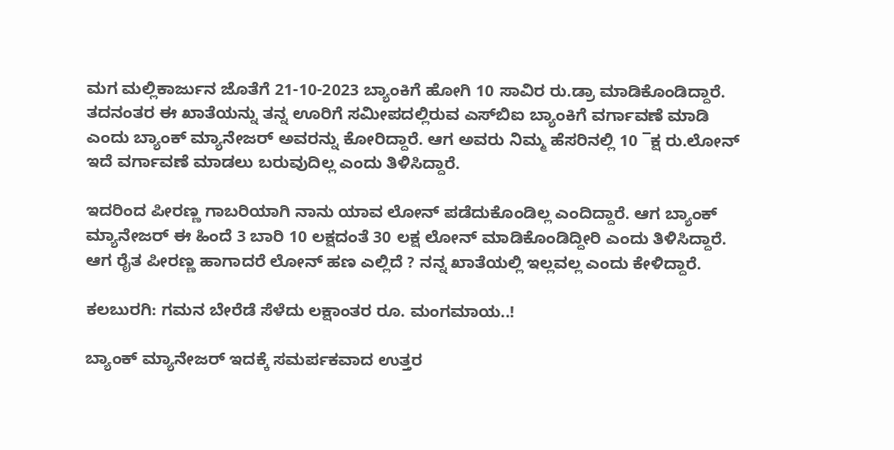ಮಗ ಮಲ್ಲಿಕಾರ್ಜುನ ಜೊತೆಗೆ 21-10-2023 ಬ್ಯಾಂಕಿಗೆ ಹೋಗಿ 10 ಸಾವಿರ ರು.ಡ್ರಾ ಮಾಡಿಕೊಂಡಿದ್ದಾರೆ. ತದನಂತರ ಈ ಖಾತೆಯನ್ನು ತನ್ನ ಊರಿಗೆ ಸಮೀಪದಲ್ಲಿರುವ ಎಸ್‍ಬಿಐ ಬ್ಯಾಂಕಿಗೆ ವರ್ಗಾವಣೆ ಮಾಡಿ ಎಂದು ಬ್ಯಾಂಕ್ ಮ್ಯಾನೇಜರ್ ಅವರನ್ನು ಕೋರಿದ್ದಾರೆ. ಆಗ ಅವರು ನಿಮ್ಮ ಹೆಸರಿನಲ್ಲಿ 10 ¯ಕ್ಷ ರು.ಲೋನ್ ಇದೆ ವರ್ಗಾವಣೆ ಮಾಡಲು ಬರುವುದಿಲ್ಲ ಎಂದು ತಿಳಿಸಿದ್ದಾರೆ.

ಇದರಿಂದ ಪೀರಣ್ಣ ಗಾಬರಿಯಾಗಿ ನಾನು ಯಾವ ಲೋನ್ ಪಡೆದುಕೊಂಡಿಲ್ಲ ಎಂದಿದ್ದಾರೆ. ಆಗ ಬ್ಯಾಂಕ್ ಮ್ಯಾನೇಜರ್ ಈ ಹಿಂದೆ 3 ಬಾರಿ 10 ಲಕ್ಷದಂತೆ 30 ಲಕ್ಷ ಲೋನ್ ಮಾಡಿಕೊಂಡಿದ್ದೀರಿ ಎಂದು ತಿಳಿಸಿದ್ದಾರೆ. ಆಗ ರೈತ ಪೀರಣ್ಣ ಹಾಗಾದರೆ ಲೋನ್ ಹಣ ಎಲ್ಲಿದೆ ? ನನ್ನ ಖಾತೆಯಲ್ಲಿ ಇಲ್ಲವಲ್ಲ ಎಂದು ಕೇಳಿದ್ದಾರೆ.

ಕಲಬುರಗಿ: ಗಮನ ಬೇರೆಡೆ ಸೆಳೆದು ಲಕ್ಷಾಂತರ ರೂ. ಮಂಗಮಾಯ..!

ಬ್ಯಾಂಕ್ ಮ್ಯಾನೇಜರ್ ಇದಕ್ಕೆ ಸಮರ್ಪಕವಾದ ಉತ್ತರ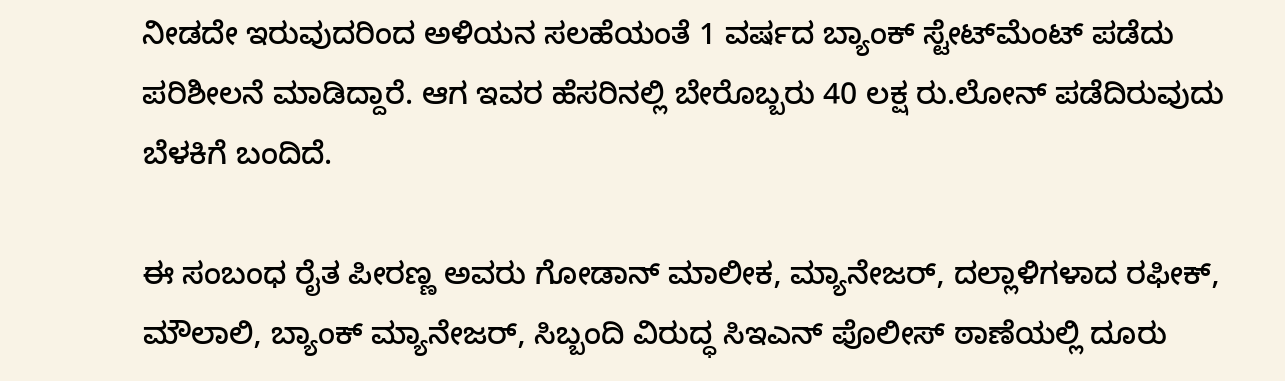ನೀಡದೇ ಇರುವುದರಿಂದ ಅಳಿಯನ ಸಲಹೆಯಂತೆ 1 ವರ್ಷದ ಬ್ಯಾಂಕ್ ಸ್ಟೇಟ್‍ಮೆಂಟ್ ಪಡೆದು ಪರಿಶೀಲನೆ ಮಾಡಿದ್ದಾರೆ. ಆಗ ಇವರ ಹೆಸರಿನಲ್ಲಿ ಬೇರೊಬ್ಬರು 40 ಲಕ್ಷ ರು.ಲೋನ್ ಪಡೆದಿರುವುದು ಬೆಳಕಿಗೆ ಬಂದಿದೆ.

ಈ ಸಂಬಂಧ ರೈತ ಪೀರಣ್ಣ ಅವರು ಗೋಡಾನ್ ಮಾಲೀಕ, ಮ್ಯಾನೇಜರ್, ದಲ್ಲಾಳಿಗಳಾದ ರಫೀಕ್, ಮೌಲಾಲಿ, ಬ್ಯಾಂಕ್ ಮ್ಯಾನೇಜರ್, ಸಿಬ್ಬಂದಿ ವಿರುದ್ಧ ಸಿಇಎನ್ ಪೊಲೀಸ್ ಠಾಣೆಯಲ್ಲಿ ದೂರು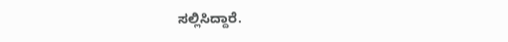ಸಲ್ಲಿಸಿದ್ದಾರೆ.